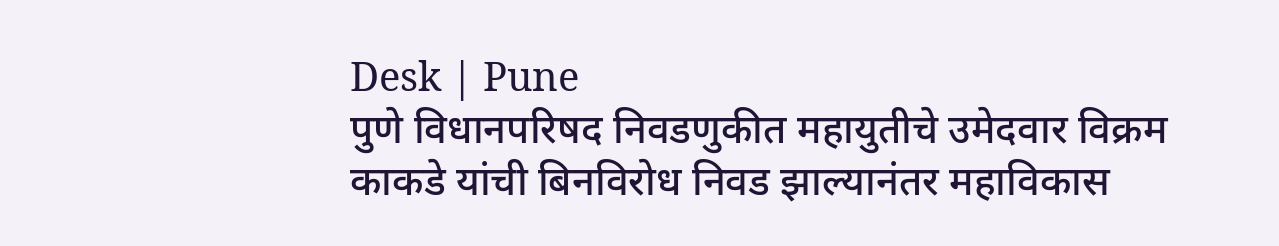Desk | Pune
पुणे विधानपरिषद निवडणुकीत महायुतीचे उमेदवार विक्रम काकडे यांची बिनविरोध निवड झाल्यानंतर महाविकास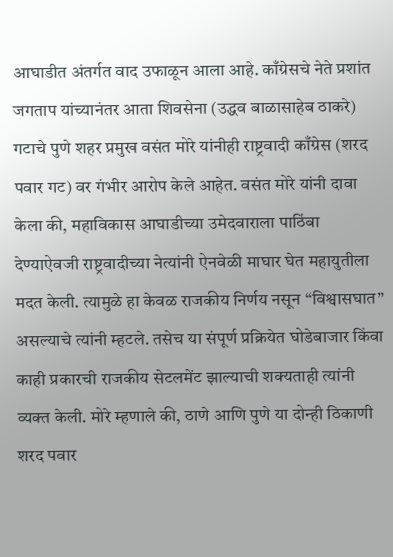आघाडीत अंतर्गत वाद उफाळून आला आहे. काँग्रेसचे नेते प्रशांत जगताप यांच्यानंतर आता शिवसेना (उद्धव बाळासाहेब ठाकरे) गटाचे पुणे शहर प्रमुख वसंत मोरे यांनीही राष्ट्रवादी काँग्रेस (शरद पवार गट) वर गंभीर आरोप केले आहेत. वसंत मोरे यांनी दावा केला की, महाविकास आघाडीच्या उमेदवाराला पाठिंबा देण्याऐवजी राष्ट्रवादीच्या नेत्यांनी ऐनवेळी माघार घेत महायुतीला मदत केली. त्यामुळे हा केवळ राजकीय निर्णय नसून “विश्वासघात” असल्याचे त्यांनी म्हटले. तसेच या संपूर्ण प्रक्रियेत घोडेबाजार किंवा काही प्रकारची राजकीय सेटलमेंट झाल्याची शक्यताही त्यांनी व्यक्त केली. मोरे म्हणाले की, ठाणे आणि पुणे या दोन्ही ठिकाणी शरद पवार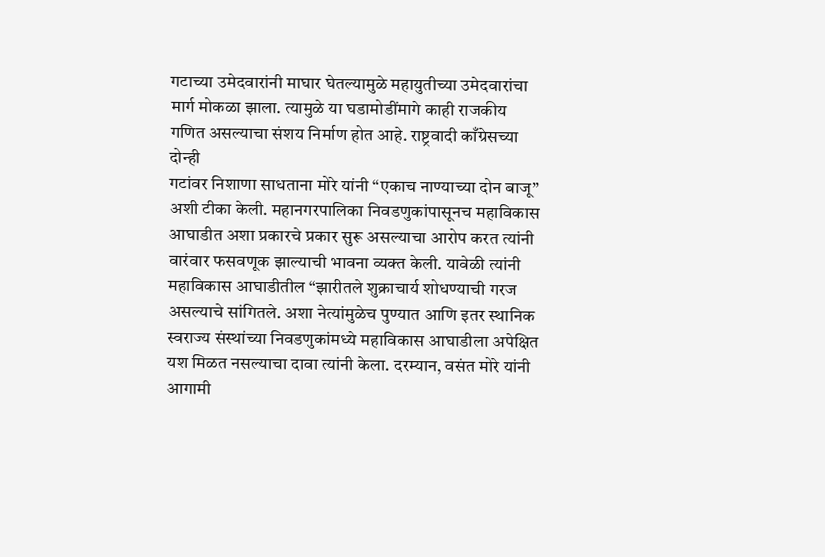गटाच्या उमेदवारांनी माघार घेतल्यामुळे महायुतीच्या उमेदवारांचा मार्ग मोकळा झाला. त्यामुळे या घडामोडींमागे काही राजकीय गणित असल्याचा संशय निर्माण होत आहे. राष्ट्रवादी काँग्रेसच्या दोन्ही
गटांवर निशाणा साधताना मोरे यांनी “एकाच नाण्याच्या दोन बाजू” अशी टीका केली. महानगरपालिका निवडणुकांपासूनच महाविकास आघाडीत अशा प्रकारचे प्रकार सुरू असल्याचा आरोप करत त्यांनी वारंवार फसवणूक झाल्याची भावना व्यक्त केली. यावेळी त्यांनी महाविकास आघाडीतील “झारीतले शुक्राचार्य शोधण्याची गरज असल्याचे सांगितले. अशा नेत्यांमुळेच पुण्यात आणि इतर स्थानिक स्वराज्य संस्थांच्या निवडणुकांमध्ये महाविकास आघाडीला अपेक्षित यश मिळत नसल्याचा दावा त्यांनी केला. दरम्यान, वसंत मोरे यांनी आगामी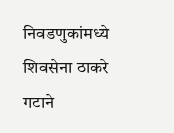निवडणुकांमध्ये शिवसेना ठाकरे गटाने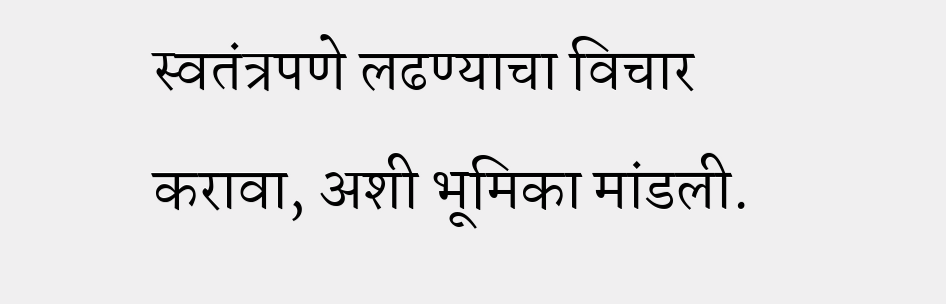स्वतंत्रपणे लढण्याचा विचार करावा, अशी भूमिका मांडली.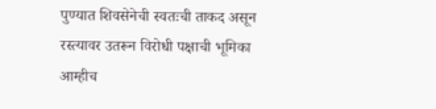पुण्यात शिवसेनेची स्वतःची ताकद असून रस्त्यावर उतरून विरोधी पक्षाची भूमिका आम्हीच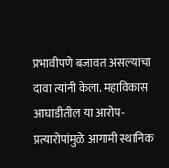प्रभावीपणे बजावत असल्याचा दावा त्यांनी केला. महाविकास आघाडीतील या आरोप-प्रत्यारोपांमुळे आगामी स्थानिक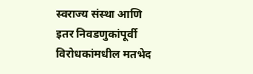स्वराज्य संस्था आणि इतर निवडणुकांपूर्वी विरोधकांमधील मतभेद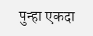पुन्हा एकदा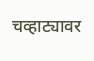चव्हाट्यावर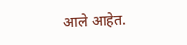आले आहेत.